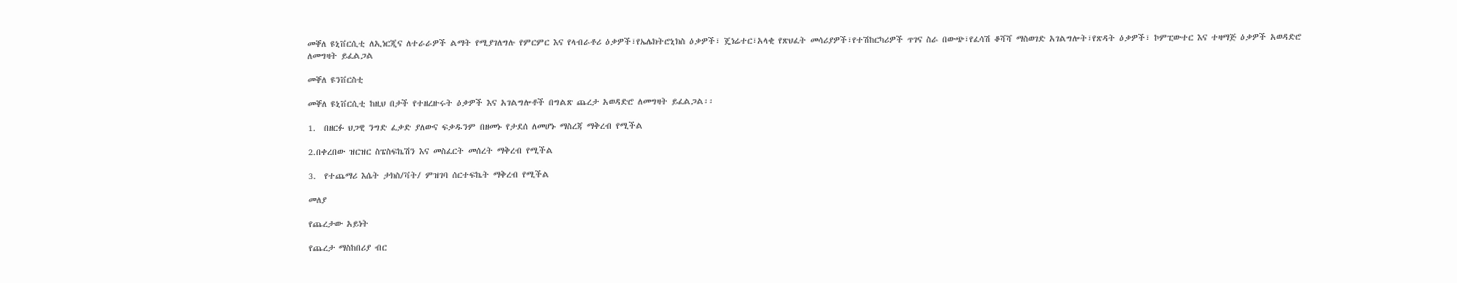መቐለ ዩኒቨርሲቲ ለኢነርጂና ለተራራዎች ልማት የሚያገለግሉ የምርምር እና የላብራቶሪ ዕቃዎች፣የኤሌክትሮኒክስ ዕቃዎች፣ ጄነሬተር፣አላቂ የጽህፈት መሳሪያዎች፣የተሽከርካሪዎች ጥገና ስራ በውጭ፣የፈሳሽ ቆሻሻ ማስወገድ አገልግሎት፣የጽዳት ዕቃዎች፣ ኮምፒውተር እና ተዛማጅ ዕቃዎች አወዳድሮ ለመግዛት ይፈልጋል

መቐለ ዩንቨርስቲ

መቐለ ዩኒቨርሲቲ ከዚህ በታች የተዘረዙሩት ዕቃዎች እና አገልግሎቶች በግልጽ ጨረታ አወዳድሮ ለመግዛት ይፈልጋል፡፡

1.  በዘርፉ ህጋዊ ንግድ ፈቃድ ያለውና ፍቃዱንም በዘመኑ የታደሰ ለመሆኑ ማስረጃ ማቅረብ የሚችል

2.በቀረበው ዝርዝር ስፔስፍኬሽን እና መስፈርት መሰረት ማቅረብ የሚችል

3.  የተጨማሪ እሴት ታክስ/ቫት/ ምዝገባ ሰርተፍኬት ማቅረብ የሚችል

መለያ

የጨረታው አይነት

የጨረታ ማስከበሪያ ብር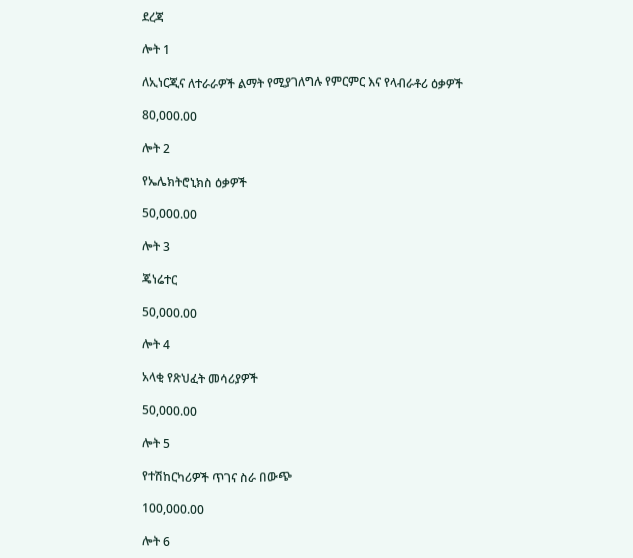ደረጃ

ሎት 1

ለኢነርጂና ለተራራዎች ልማት የሚያገለግሉ የምርምር እና የላብራቶሪ ዕቃዎች

80,000.00

ሎት 2

የኤሌክትሮኒክስ ዕቃዎች

50,000.00

ሎት 3

ጄነሬተር

50,000.00

ሎት 4

አላቂ የጽህፈት መሳሪያዎች

50,000.00

ሎት 5

የተሽከርካሪዎች ጥገና ስራ በውጭ

100,000.00

ሎት 6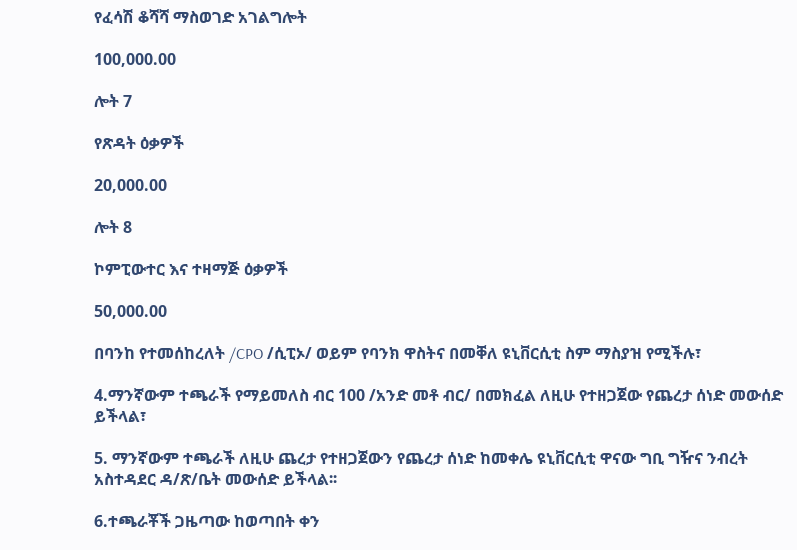የፈሳሽ ቆሻሻ ማስወገድ አገልግሎት

100,000.00

ሎት 7

የጽዳት ዕቃዎች

20,000.00

ሎት 8

ኮምፒውተር እና ተዛማጅ ዕቃዎች

50,000.00

በባንከ የተመሰከረለት /CPO /ሲፒኦ/ ወይም የባንክ ዋስትና በመቐለ ዩኒቨርሲቲ ስም ማስያዝ የሚችሉ፣

4.ማንኛውም ተጫራች የማይመለስ ብር 100 /አንድ መቶ ብር/ በመክፈል ለዚሁ የተዘጋጀው የጨረታ ሰነድ መውሰድ ይችላል፣

5. ማንኛውም ተጫራች ለዚሁ ጨረታ የተዘጋጀውን የጨረታ ሰነድ ከመቀሌ ዩኒቨርሲቲ ዋናው ግቢ ግዥና ንብረት አስተዳደር ዳ/ጽ/ቤት መውሰድ ይችላል፡፡

6.ተጫራቾች ጋዜጣው ከወጣበት ቀን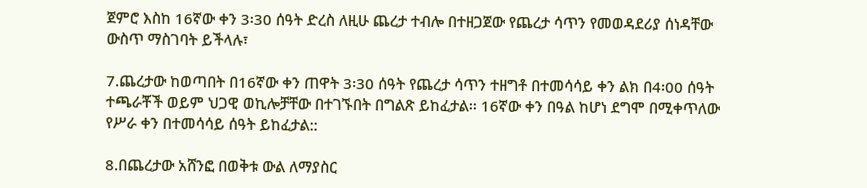ጀምሮ እስከ 16ኛው ቀን 3፡30 ሰዓት ድረስ ለዚሁ ጨረታ ተብሎ በተዘጋጀው የጨረታ ሳጥን የመወዳደሪያ ሰነዳቸው ውስጥ ማስገባት ይችላሉ፣

7.ጨረታው ከወጣበት በ16ኛው ቀን ጠዋት 3፡30 ሰዓት የጨረታ ሳጥን ተዘግቶ በተመሳሳይ ቀን ልክ በ4፡00 ሰዓት ተጫራቾች ወይም ህጋዊ ወኪሎቻቸው በተገኙበት በግልጽ ይከፈታል፡፡ 16ኛው ቀን በዓል ከሆነ ደግሞ በሚቀጥለው የሥራ ቀን በተመሳሳይ ሰዓት ይከፈታል::

8.በጨረታው አሸንፎ በወቅቱ ውል ለማያስር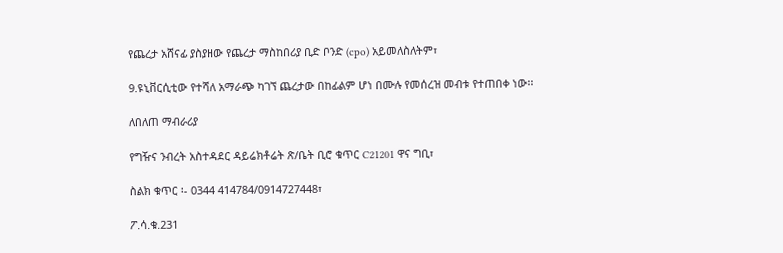የጨረታ አሸናፊ ያስያዘው የጨረታ ማስከበሪያ ቢድ ቦንድ (cpo) አይመለስለትም፣

9.ዩኒቨርሲቲው የተሻለ አማራጭ ካገኘ ጨረታው በከፊልም ሆነ በሙሉ የመሰረዝ መብቱ የተጠበቀ ነው፡፡

ለበለጠ ማብራሪያ

የግዥና ንብረት አስተዳደር ዳይሬክቶሬት ጽ/ቤት ቢሮ ቁጥር C21201 ዋና ግቢ፣

ስልክ ቁጥር ፡- 0344 414784/0914727448፣

ፖ.ሳ.ቁ.231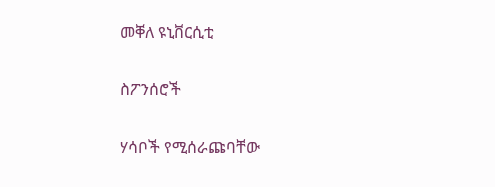መቐለ ዩኒቨርሲቲ

ስፖንሰሮች

ሃሳቦች የሚሰራጩባቸው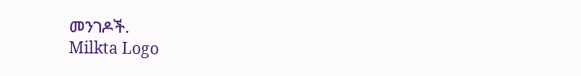መንገዶች.
Milkta Logo